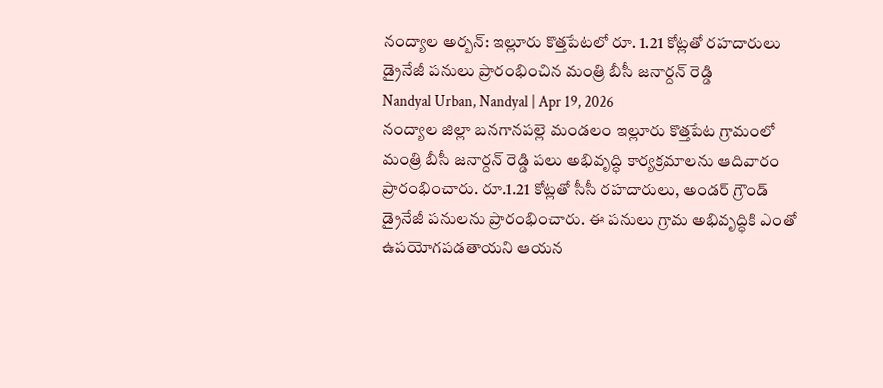నంద్యాల అర్బన్: ఇల్లూరు కొత్తపేటలో రూ. 1.21 కోట్లతో రహదారులు డ్రైనేజీ పనులు ప్రారంభించిన మంత్రి బీసీ జనార్దన్ రెడ్డి
Nandyal Urban, Nandyal | Apr 19, 2026
నంద్యాల జిల్లా బనగానపల్లె మండలం ఇల్లూరు కొత్తపేట గ్రామంలో మంత్రి బీసీ జనార్దన్ రెడ్డి పలు అభివృద్ధి కార్యక్రమాలను ఆదివారం ప్రారంభించారు. రూ.1.21 కోట్లతో సీసీ రహదారులు, అండర్ గ్రౌండ్ డ్రైనేజీ పనులను ప్రారంభించారు. ఈ పనులు గ్రామ అభివృద్ధికి ఎంతో ఉపయోగపడతాయని ఆయన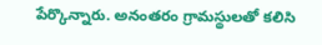పేర్కొన్నారు. అనంతరం గ్రామస్థులతో కలిసి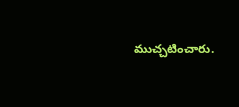ముచ్చటించారు.